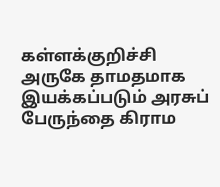கள்ளக்குறிச்சி அருகே தாமதமாக இயக்கப்படும் அரசுப் பேருந்தை கிராம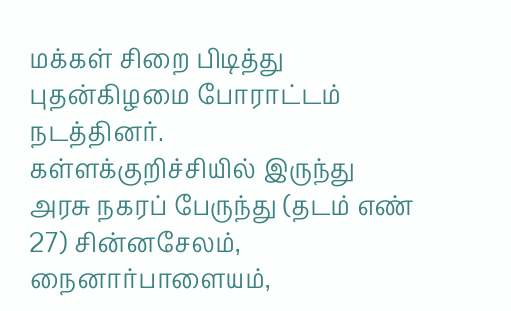மக்கள் சிறை பிடித்து புதன்கிழமை போராட்டம் நடத்தினர்.
கள்ளக்குறிச்சியில் இருந்து அரசு நகரப் பேருந்து (தடம் எண் 27) சின்னசேலம், நைனார்பாளையம்,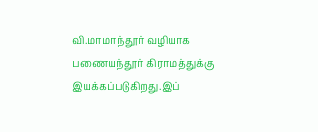வி.மாமாந்தூர் வழியாக பணையந்தூர் கிராமத்துக்கு இயக்கப்படுகிறது.இப்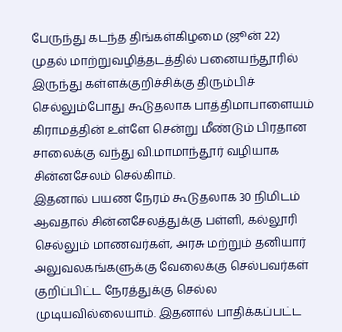பேருந்து கடந்த திங்கள்கிழமை (ஜூன் 22) முதல் மாற்றுவழித்தடத்தில் பனையந்தூரில் இருந்து கள்ளக்குறிச்சிக்கு திரும்பிச் செல்லும்போது கூடுதலாக பாத்திமாபாளையம் கிராமத்தின் உள்ளே சென்று மீண்டும் பிரதான சாலைக்கு வந்து வி.மாமாந்தூர் வழியாக சின்னசேலம் செல்கிாம்.
இதனால் பயண நேரம் கூடுதலாக 30 நிமிடம் ஆவதால் சின்னசேலத்துக்கு பள்ளி, கல்லூரி செல்லும் மாணவர்கள், அரசு மற்றும் தனியார் அலுவலகங்களுக்கு வேலைக்கு செல்பவர்கள் குறிப்பிட்ட நேரத்துக்கு செல்ல முடியவில்லையாம். இதனால் பாதிக்கப்பட்ட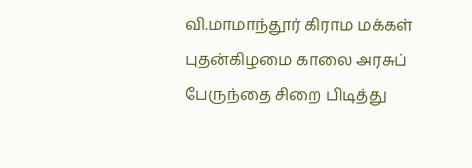வி.மாமாந்தூர் கிராம மக்கள் புதன்கிழமை காலை அரசுப் பேருந்தை சிறை பிடித்து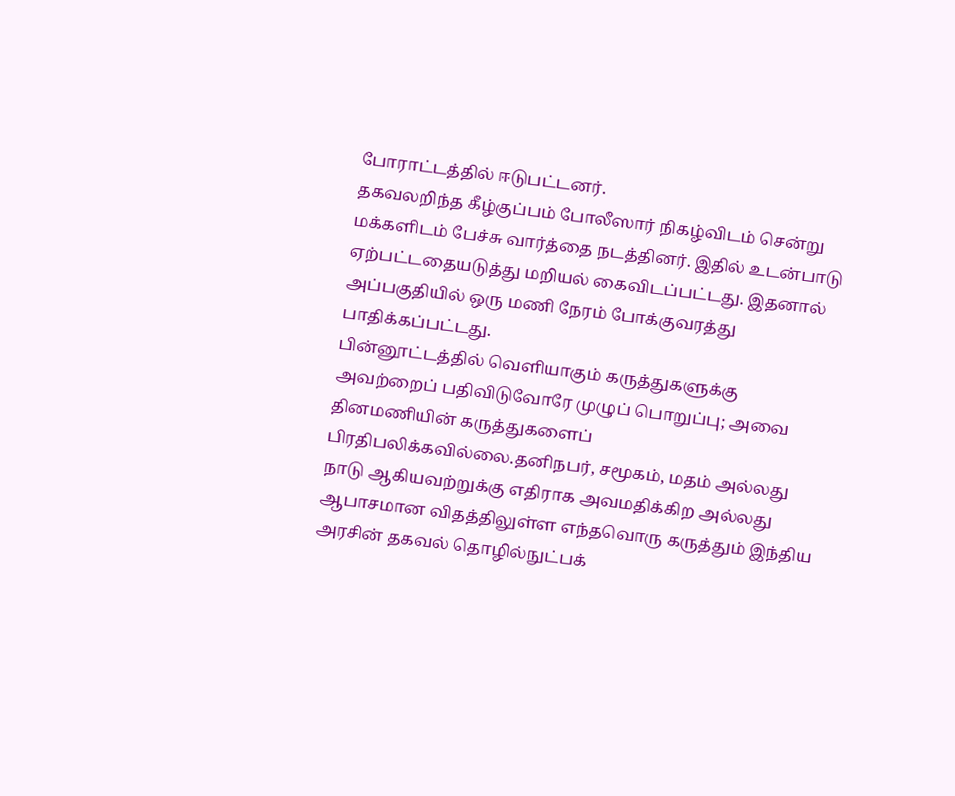போராட்டத்தில் ஈடுபட்டனர்.
தகவலறிந்த கீழ்குப்பம் போலீஸார் நிகழ்விடம் சென்று மக்களிடம் பேச்சு வார்த்தை நடத்தினர். இதில் உடன்பாடு ஏற்பட்டதையடுத்து மறியல் கைவிடப்பட்டது. இதனால் அப்பகுதியில் ஒரு மணி நேரம் போக்குவரத்து பாதிக்கப்பட்டது.
பின்னூட்டத்தில் வெளியாகும் கருத்துகளுக்கு அவற்றைப் பதிவிடுவோரே முழுப் பொறுப்பு; அவை தினமணியின் கருத்துகளைப் பிரதிபலிக்கவில்லை.தனிநபர், சமூகம், மதம் அல்லது நாடு ஆகியவற்றுக்கு எதிராக அவமதிக்கிற அல்லது ஆபாசமான விதத்திலுள்ள எந்தவொரு கருத்தும் இந்திய அரசின் தகவல் தொழில்நுட்பக்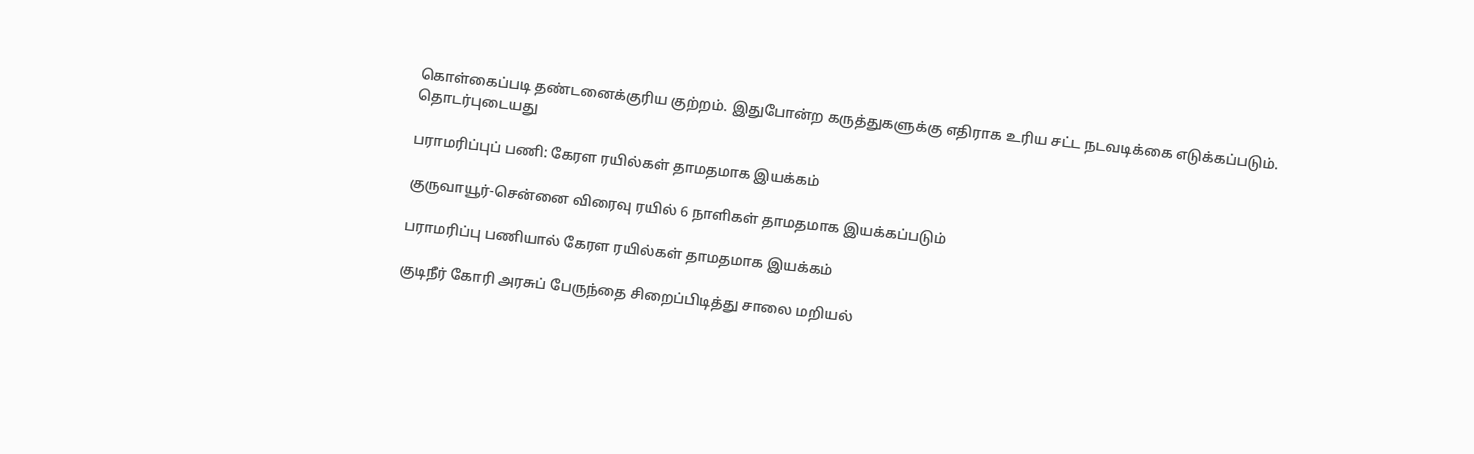கொள்கைப்படி தண்டனைக்குரிய குற்றம். இதுபோன்ற கருத்துகளுக்கு எதிராக உரிய சட்ட நடவடிக்கை எடுக்கப்படும்.
தொடர்புடையது

பராமரிப்புப் பணி: கேரள ரயில்கள் தாமதமாக இயக்கம்

குருவாயூர்-சென்னை விரைவு ரயில் 6 நாளிகள் தாமதமாக இயக்கப்படும்

பராமரிப்பு பணியால் கேரள ரயில்கள் தாமதமாக இயக்கம்

குடிநீர் கோரி அரசுப் பேருந்தை சிறைப்பிடித்து சாலை மறியல்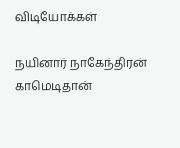விடியோக்கள்

நயினார் நாகேந்திரன் காமெடிதான்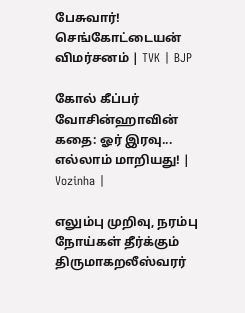பேசுவார்! செங்கோட்டையன் விமர்சனம் | TVK | BJP

கோல் கீப்பர் வோசின்ஹாவின் கதை: ஓர் இரவு... எல்லாம் மாறியது! | Vozinha |

எலும்பு முறிவு, நரம்பு நோய்கள் தீர்க்கும் திருமாகறலீஸ்வரர்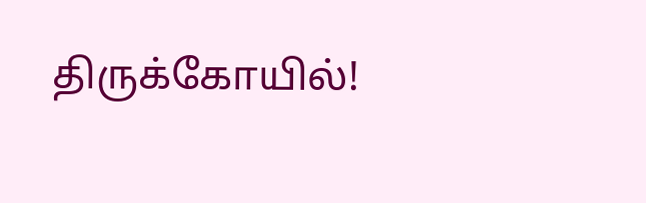திருக்கோயில்!